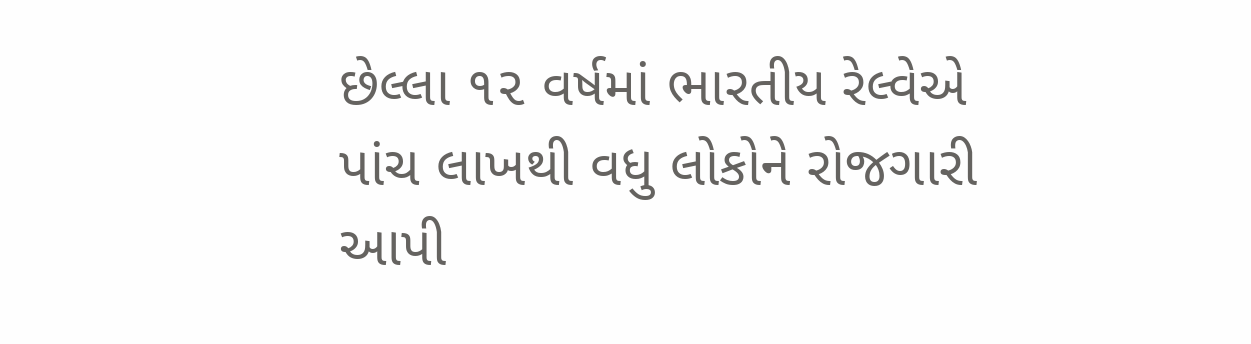છેલ્લા ૧૨ વર્ષમાં ભારતીય રેલ્વેએ પાંચ લાખથી વધુ લોકોને રોજગારી આપી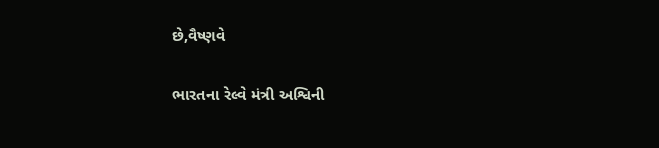છે,વૈષ્ણવે

ભારતના રેલ્વે મંત્રી અશ્વિની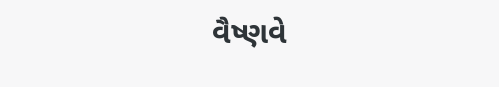વૈષ્ણવે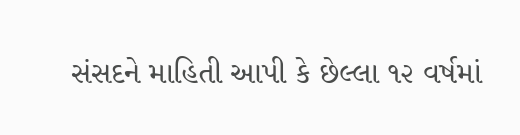સંસદને માહિતી આપી કે છેલ્લા ૧૨ વર્ષમાં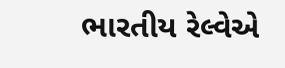ભારતીય રેલ્વેએ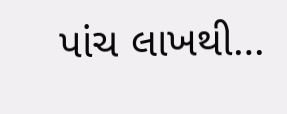પાંચ લાખથી…